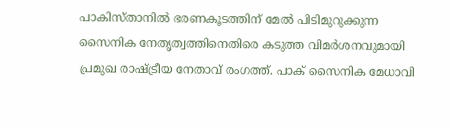പാകിസ്താനിൽ ഭരണകൂടത്തിന് മേൽ പിടിമുറുക്കുന്ന സൈനിക നേതൃത്വത്തിനെതിരെ കടുത്ത വിമർശനവുമായി പ്രമുഖ രാഷ്ട്രീയ നേതാവ് രംഗത്ത്. പാക് സൈനിക മേധാവി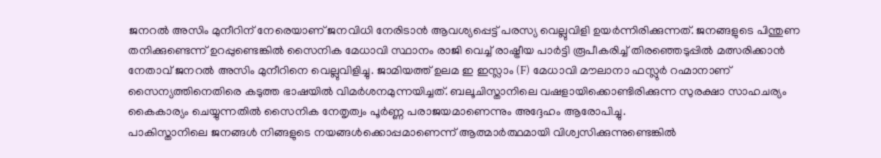ജനറൽ അസിം മുനീറിന് നേരെയാണ് ജനവിധി നേരിടാൻ ആവശ്യപ്പെട്ട് പരസ്യ വെല്ലുവിളി ഉയർന്നിരിക്കുന്നത്. ജനങ്ങളുടെ പിന്തുണ തനിക്കുണ്ടെന്ന് ഉറപ്പുണ്ടെങ്കിൽ സൈനിക മേധാവി സ്ഥാനം രാജി വെച്ച് രാഷ്ട്രീയ പാർട്ടി രൂപീകരിച്ച് തിരഞ്ഞെടുപ്പിൽ മത്സരിക്കാൻ നേതാവ് ജനറൽ അസിം മുനീറിനെ വെല്ലുവിളിച്ചു. ജാമിയത്ത് ഉലമ ഇ ഇസ്ലാം (F) മേധാവി മൗലാനാ ഫസ്ലുർ റഹ്മാനാണ് സൈന്യത്തിനെതിരെ കടുത്ത ഭാഷയിൽ വിമർശനമുന്നയിച്ചത്. ബലൂചിസ്താനിലെ വഷളായിക്കൊണ്ടിരിക്കുന്ന സുരക്ഷാ സാഹചര്യം കൈകാര്യം ചെയ്യുന്നതിൽ സൈനിക നേതൃത്വം പൂർണ്ണ പരാജയമാണെന്നും അദ്ദേഹം ആരോപിച്ചു.
പാകിസ്താനിലെ ജനങ്ങൾ നിങ്ങളുടെ നയങ്ങൾക്കൊപ്പമാണെന്ന് ആത്മാർത്ഥമായി വിശ്വസിക്കുന്നുണ്ടെങ്കിൽ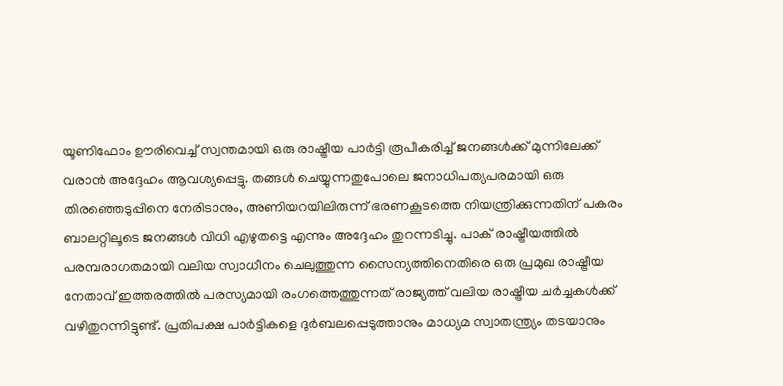യൂണിഫോം ഊരിവെച്ച് സ്വന്തമായി ഒരു രാഷ്ട്രീയ പാർട്ടി രൂപീകരിച്ച് ജനങ്ങൾക്ക് മുന്നിലേക്ക് വരാൻ അദ്ദേഹം ആവശ്യപ്പെട്ടു. തങ്ങൾ ചെയ്യുന്നതുപോലെ ജനാധിപത്യപരമായി ഒരു തിരഞ്ഞെടുപ്പിനെ നേരിടാനും, അണിയറയിലിരുന്ന് ഭരണകൂടത്തെ നിയന്ത്രിക്കുന്നതിന് പകരം ബാലറ്റിലൂടെ ജനങ്ങൾ വിധി എഴുതട്ടെ എന്നും അദ്ദേഹം തുറന്നടിച്ചു. പാക് രാഷ്ട്രീയത്തിൽ പരമ്പരാഗതമായി വലിയ സ്വാധീനം ചെലുത്തുന്ന സൈന്യത്തിനെതിരെ ഒരു പ്രമുഖ രാഷ്ട്രീയ നേതാവ് ഇത്തരത്തിൽ പരസ്യമായി രംഗത്തെത്തുന്നത് രാജ്യത്ത് വലിയ രാഷ്ട്രീയ ചർച്ചകൾക്ക് വഴിതുറന്നിട്ടുണ്ട്. പ്രതിപക്ഷ പാർട്ടികളെ ദുർബലപ്പെടുത്താനും മാധ്യമ സ്വാതന്ത്ര്യം തടയാനും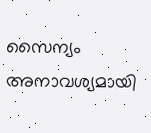സൈന്യം അനാവശ്യമായി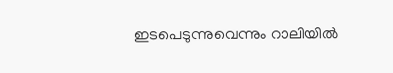ഇടപെടുന്നുവെന്നും റാലിയിൽ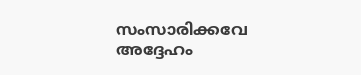സംസാരിക്കവേ അദ്ദേഹം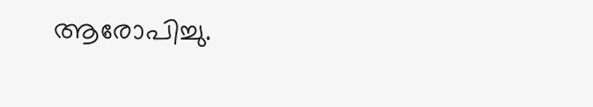ആരോപിച്ചു.